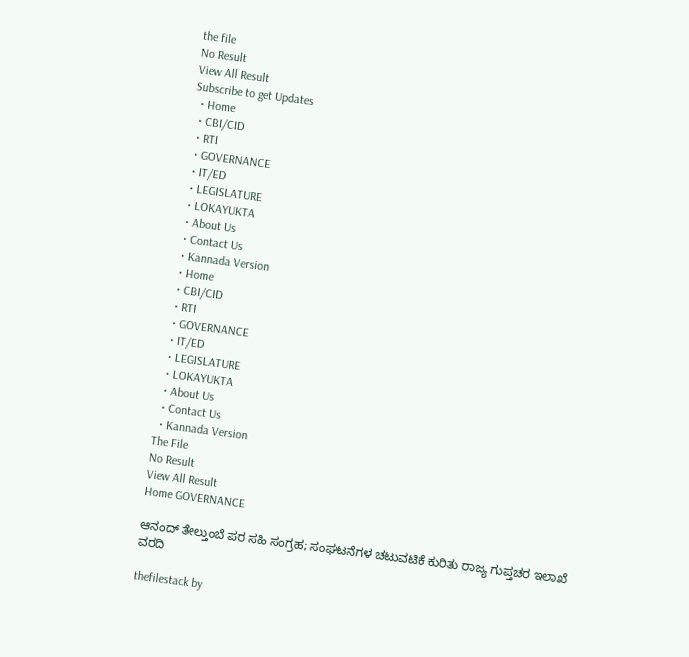the file
No Result
View All Result
Subscribe to get Updates
  • Home
  • CBI/CID
  • RTI
  • GOVERNANCE
  • IT/ED
  • LEGISLATURE
  • LOKAYUKTA
  • About Us
  • Contact Us
  • Kannada Version
  • Home
  • CBI/CID
  • RTI
  • GOVERNANCE
  • IT/ED
  • LEGISLATURE
  • LOKAYUKTA
  • About Us
  • Contact Us
  • Kannada Version
The File
No Result
View All Result
Home GOVERNANCE

ಆನಂದ್‌ ತೇಲ್ತುಂಬೆ ಪರ ಸಹಿ ಸಂಗ್ರಹ; ಸಂಘಟನೆಗಳ ಚಟುವಟಿಕೆ ಕುರಿತು ರಾಜ್ಯ ಗುಪ್ತಚರ ಇಲಾಖೆ ವರದಿ

thefilestack by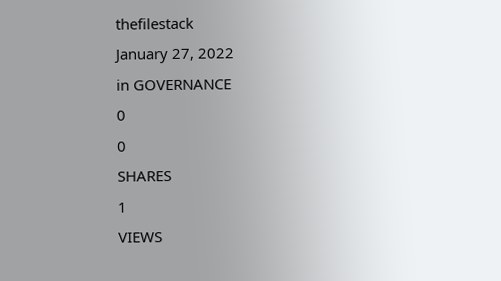thefilestack
January 27, 2022
in GOVERNANCE
0
0
SHARES
1
VIEWS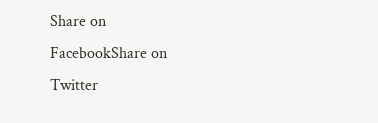Share on FacebookShare on Twitter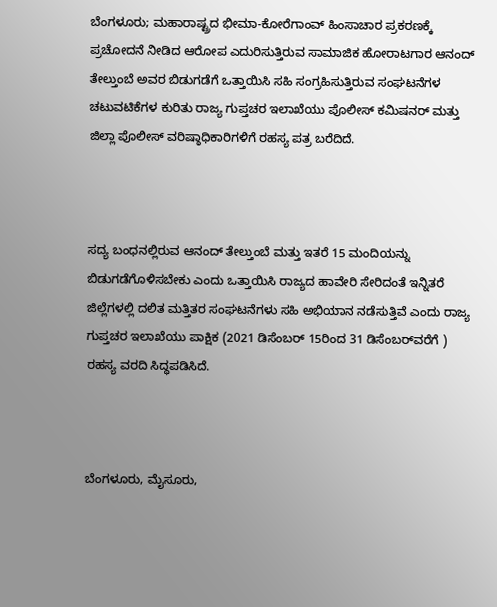ಬೆಂಗಳೂರು; ಮಹಾರಾಷ್ಟ್ರದ ಭೀಮಾ-ಕೋರೆಗಾಂವ್‌ ಹಿಂಸಾಚಾರ ಪ್ರಕರಣಕ್ಕೆ ಪ್ರಚೋದನೆ ನೀಡಿದ ಆರೋಪ ಎದುರಿಸುತ್ತಿರುವ ಸಾಮಾಜಿಕ ಹೋರಾಟಗಾರ ಆನಂದ್‌ ತೇಲ್ತುಂಬೆ ಅವರ ಬಿಡುಗಡೆಗೆ ಒತ್ತಾಯಿಸಿ ಸಹಿ ಸಂಗ್ರಹಿಸುತ್ತಿರುವ ಸಂಘಟನೆಗಳ ಚಟುವಟಿಕೆಗಳ ಕುರಿತು ರಾಜ್ಯ ಗುಪ್ತಚರ ಇಲಾಖೆಯು ಪೊಲೀಸ್‌ ಕಮಿಷನರ್‌ ಮತ್ತು ಜಿಲ್ಲಾ ಪೊಲೀಸ್‌ ವರಿಷ್ಠಾಧಿಕಾರಿಗಳಿಗೆ ರಹಸ್ಯ ಪತ್ರ ಬರೆದಿದೆ.



ಸದ್ಯ ಬಂಧನಲ್ಲಿರುವ ಆನಂದ್‌ ತೇಲ್ತುಂಬೆ ಮತ್ತು ಇತರೆ 15 ಮಂದಿಯನ್ನು ಬಿಡುಗಡೆಗೊಳಿಸಬೇಕು ಎಂದು ಒತ್ತಾಯಿಸಿ ರಾಜ್ಯದ ಹಾವೇರಿ ಸೇರಿದಂತೆ ಇನ್ನಿತರೆ ಜಿಲ್ಲೆಗಳಲ್ಲಿ ದಲಿತ ಮತ್ತಿತರ ಸಂಘಟನೆಗಳು ಸಹಿ ಅಭಿಯಾನ ನಡೆಸುತ್ತಿವೆ ಎಂದು ರಾಜ್ಯ ಗುಪ್ತಚರ ಇಲಾಖೆಯು ಪಾಕ್ಷಿಕ (2021 ಡಿಸೆಂಬರ್‌ 15ರಿಂದ 31 ಡಿಸೆಂಬರ್‌ವರೆಗೆ ) ರಹಸ್ಯ ವರದಿ ಸಿದ್ಧಪಡಿಸಿದೆ.



ಬೆಂಗಳೂರು, ಮೈಸೂರು,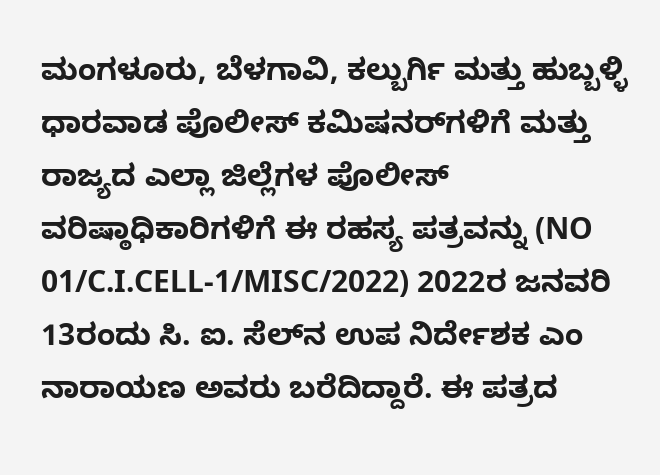ಮಂಗಳೂರು, ಬೆಳಗಾವಿ, ಕಲ್ಬುರ್ಗಿ ಮತ್ತು ಹುಬ್ಬಳ್ಳಿ ಧಾರವಾಡ ಪೊಲೀಸ್ ಕಮಿಷನರ್‌ಗಳಿಗೆ ಮತ್ತು ರಾಜ್ಯದ ಎಲ್ಲಾ ಜಿಲ್ಲೆಗಳ ಪೊಲೀಸ್‌ ವರಿಷ್ಠಾಧಿಕಾರಿಗಳಿಗೆ ಈ ರಹಸ್ಯ ಪತ್ರವನ್ನು (NO 01/C.I.CELL-1/MISC/2022) 2022ರ ಜನವರಿ 13ರಂದು ಸಿ. ಐ. ಸೆಲ್‌ನ ಉಪ ನಿರ್ದೇಶಕ ಎಂ ನಾರಾಯಣ ಅವರು ಬರೆದಿದ್ದಾರೆ. ಈ ಪತ್ರದ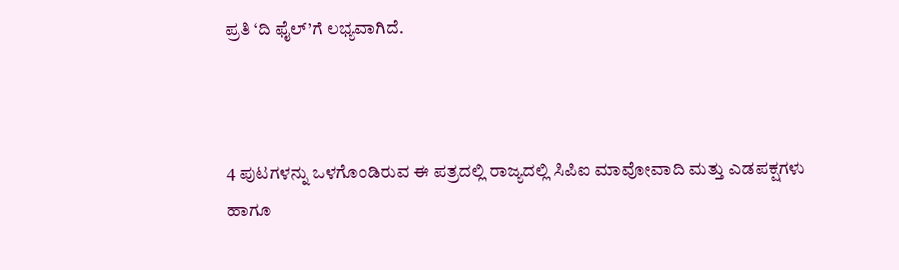ಪ್ರತಿ ‘ದಿ ಫೈಲ್‌’ಗೆ ಲಭ್ಯವಾಗಿದೆ.



4 ಪುಟಗಳನ್ನು ಒಳಗೊಂಡಿರುವ ಈ ಪತ್ರದಲ್ಲಿ ರಾಜ್ಯದಲ್ಲಿ ಸಿಪಿಐ ಮಾವೋವಾದಿ ಮತ್ತು ಎಡಪಕ್ಷಗಳು ಹಾಗೂ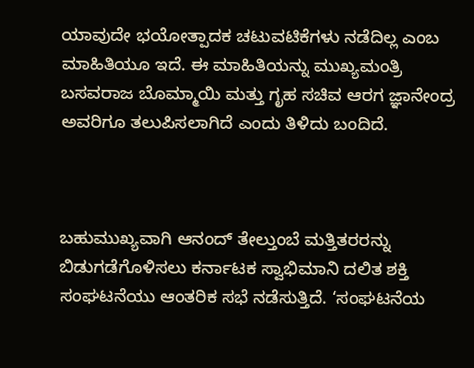ಯಾವುದೇ ಭಯೋತ್ಪಾದಕ ಚಟುವಟಿಕೆಗಳು ನಡೆದಿಲ್ಲ ಎಂಬ ಮಾಹಿತಿಯೂ ಇದೆ. ಈ ಮಾಹಿತಿಯನ್ನು ಮುಖ್ಯಮಂತ್ರಿ ಬಸವರಾಜ ಬೊಮ್ಮಾಯಿ ಮತ್ತು ಗೃಹ ಸಚಿವ ಆರಗ ಜ್ಞಾನೇಂದ್ರ ಅವರಿಗೂ ತಲುಪಿಸಲಾಗಿದೆ ಎಂದು ತಿಳಿದು ಬಂದಿದೆ.



ಬಹುಮುಖ್ಯವಾಗಿ ಆನಂದ್‌ ತೇಲ್ತುಂಬೆ ಮತ್ತಿತರರನ್ನು ಬಿಡುಗಡೆಗೊಳಿಸಲು ಕರ್ನಾಟಕ ಸ್ವಾಭಿಮಾನಿ ದಲಿತ ಶಕ್ತಿ ಸಂಘಟನೆಯು ಆಂತರಿಕ ಸಭೆ ನಡೆಸುತ್ತಿದೆ. ‘ಸಂಘಟನೆಯ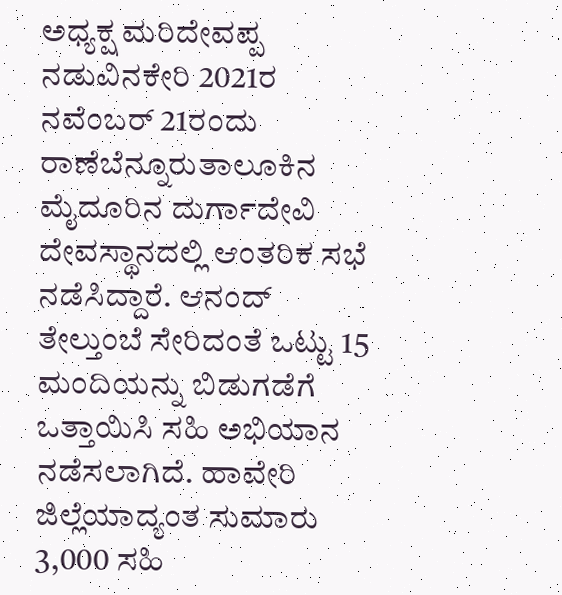ಅಧ್ಯಕ್ಷ ಮರಿದೇವಪ್ಪ ನಡುವಿನಕೇರಿ 2021ರ ನವೆಂಬರ್‌ 21ರಂದು ರಾಣೆಬೆನ್ನೂರುತಾಲೂಕಿನ ಮೈದೂರಿನ ದುರ್ಗಾದೇವಿ ದೇವಸ್ಥಾನದಲ್ಲಿ ಆಂತರಿಕ ಸಭೆ ನಡೆಸಿದ್ದಾರೆ. ಆನಂದ್‌ ತೇಲ್ತುಂಬೆ ಸೇರಿದಂತೆ ಒಟ್ಟು 15 ಮಂದಿಯನ್ನು ಬಿಡುಗಡೆಗೆ ಒತ್ತಾಯಿಸಿ ಸಹಿ ಅಭಿಯಾನ ನಡೆಸಲಾಗಿದೆ. ಹಾವೇರಿ ಜಿಲ್ಲೆಯಾದ್ಯಂತ ಸುಮಾರು 3,000 ಸಹಿ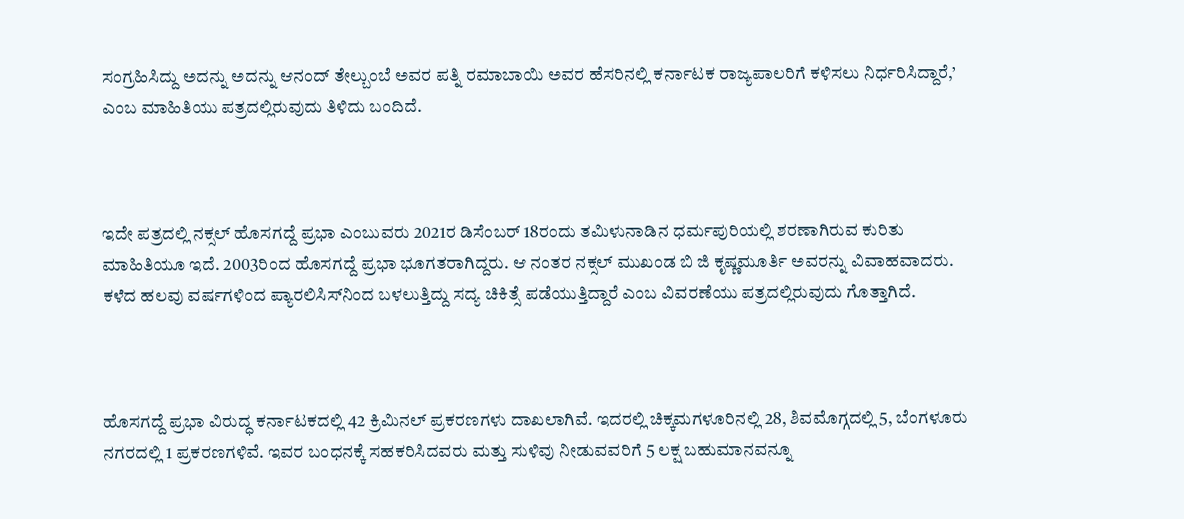ಸಂಗ್ರಹಿಸಿದ್ದು ಅದನ್ನು ಅದನ್ನು ಆನಂದ್‌ ತೇಲ್ಬುಂಬೆ ಅವರ ಪತ್ನಿ ರಮಾಬಾಯಿ ಅವರ ಹೆಸರಿನಲ್ಲಿ ಕರ್ನಾಟಕ ರಾಜ್ಯಪಾಲರಿಗೆ ಕಳಿಸಲು ನಿರ್ಧರಿಸಿದ್ದಾರೆ,’ ಎಂಬ ಮಾಹಿತಿಯು ಪತ್ರದಲ್ಲಿರುವುದು ತಿಳಿದು ಬಂದಿದೆ.



ಇದೇ ಪತ್ರದಲ್ಲಿ ನಕ್ಸಲ್‌ ಹೊಸಗದ್ದೆ ಪ್ರಭಾ ಎಂಬುವರು 2021ರ ಡಿಸೆಂಬರ್‌ 18ರಂದು ತಮಿಳುನಾಡಿನ ಧರ್ಮಪುರಿಯಲ್ಲಿ ಶರಣಾಗಿರುವ ಕುರಿತು ಮಾಹಿತಿಯೂ ಇದೆ. 2003ರಿಂದ ಹೊಸಗದ್ದೆ ಪ್ರಭಾ ಭೂಗತರಾಗಿದ್ದರು. ಆ ನಂತರ ನಕ್ಸಲ್‌ ಮುಖಂಡ ಬಿ ಜಿ ಕೃಷ್ಣಮೂರ್ತಿ ಅವರನ್ನು ವಿವಾಹವಾದರು. ಕಳೆದ ಹಲವು ವರ್ಷಗಳಿಂದ ಪ್ಯಾರಲಿಸಿಸ್‌ನಿಂದ ಬಳಲುತ್ತಿದ್ದು ಸದ್ಯ ಚಿಕಿತ್ಸೆ ಪಡೆಯುತ್ತಿದ್ದಾರೆ ಎಂಬ ವಿವರಣೆಯು ಪತ್ರದಲ್ಲಿರುವುದು ಗೊತ್ತಾಗಿದೆ.



ಹೊಸಗದ್ದೆ ಪ್ರಭಾ ವಿರುದ್ಧ ಕರ್ನಾಟಕದಲ್ಲಿ 42 ಕ್ರಿಮಿನಲ್‌ ಪ್ರಕರಣಗಳು ದಾಖಲಾಗಿವೆ. ಇದರಲ್ಲಿ ಚಿಕ್ಕಮಗಳೂರಿನಲ್ಲಿ 28, ಶಿವಮೊಗ್ಗದಲ್ಲಿ 5, ಬೆಂಗಳೂರು ನಗರದಲ್ಲಿ 1 ಪ್ರಕರಣಗಳಿವೆ. ಇವರ ಬಂಧನಕ್ಕೆ ಸಹಕರಿಸಿದವರು ಮತ್ತು ಸುಳಿವು ನೀಡುವವರಿಗೆ 5 ಲಕ್ಷ ಬಹುಮಾನವನ್ನೂ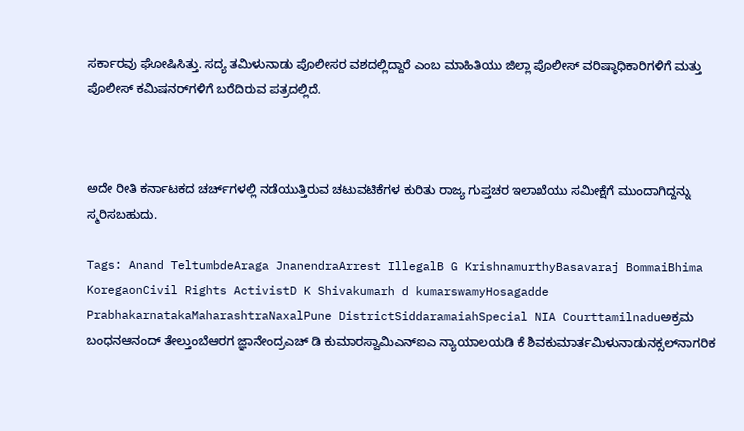ಸರ್ಕಾರವು ಘೋಷಿಸಿತ್ತು. ಸದ್ಯ ತಮಿಳುನಾಡು ಪೊಲೀಸರ ವಶದಲ್ಲಿದ್ದಾರೆ ಎಂಬ ಮಾಹಿತಿಯು ಜಿಲ್ಲಾ ಪೊಲೀಸ್‌ ವರಿಷ್ಠಾಧಿಕಾರಿಗಳಿಗೆ ಮತ್ತು ಪೊಲೀಸ್ ಕಮಿಷನರ್‌ಗಳಿಗೆ ಬರೆದಿರುವ ಪತ್ರದಲ್ಲಿದೆ.



ಅದೇ ರೀತಿ ಕರ್ನಾಟಕದ ಚರ್ಚ್‌ಗಳಲ್ಲಿ ನಡೆಯುತ್ತಿರುವ ಚಟುವಟಿಕೆಗಳ ಕುರಿತು ರಾಜ್ಯ ಗುಪ್ತಚರ ಇಲಾಖೆಯು ಸಮೀಕ್ಷೆಗೆ ಮುಂದಾಗಿದ್ದನ್ನು ಸ್ಮರಿಸಬಹುದು.

Tags: Anand TeltumbdeAraga JnanendraArrest IllegalB G KrishnamurthyBasavaraj BommaiBhima KoregaonCivil Rights ActivistD K Shivakumarh d kumarswamyHosagadde PrabhakarnatakaMaharashtraNaxalPune DistrictSiddaramaiahSpecial NIA Courttamilnaduಅಕ್ರಮ ಬಂಧನಆನಂದ್‌ ತೇಲ್ತುಂಬೆಆರಗ ಜ್ಞಾನೇಂದ್ರಎಚ್‌ ಡಿ ಕುಮಾರಸ್ವಾಮಿಎನ್‌ಐಎ ನ್ಯಾಯಾಲಯಡಿ ಕೆ ಶಿವಕುಮಾರ್ತಮಿಳುನಾಡುನಕ್ಸಲ್‌ನಾಗರಿಕ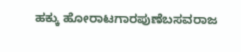ಹಕ್ಕು ಹೋರಾಟಗಾರಪುಣೆಬಸವರಾಜ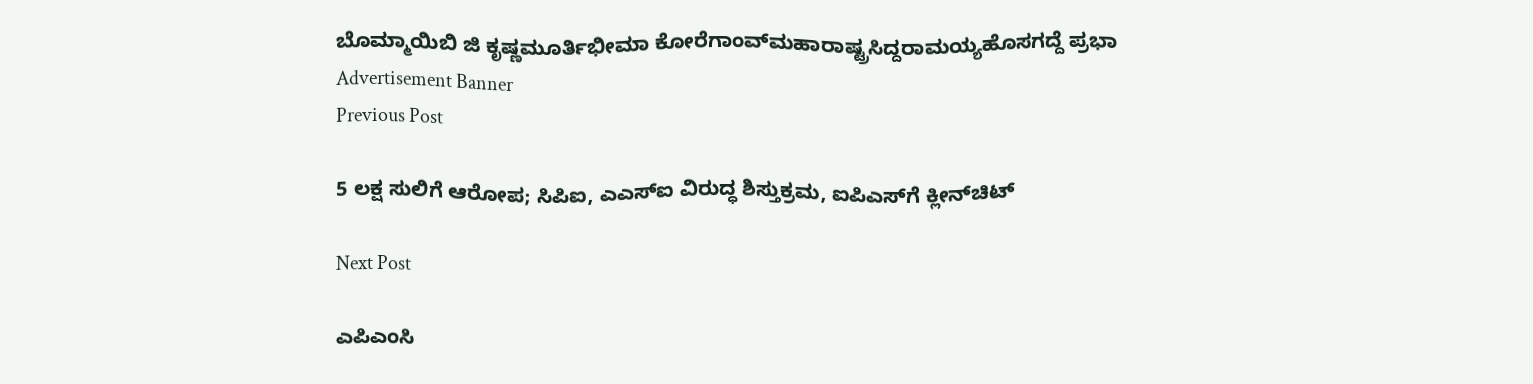ಬೊಮ್ಮಾಯಿಬಿ ಜಿ ಕೃಷ್ಣಮೂರ್ತಿಭೀಮಾ ಕೋರೆಗಾಂವ್‌ಮಹಾರಾಷ್ಟ್ರಸಿದ್ದರಾಮಯ್ಯಹೊಸಗದ್ದೆ ಪ್ರಭಾ
Advertisement Banner
Previous Post

5 ಲಕ್ಷ ಸುಲಿಗೆ ಆರೋಪ; ಸಿಪಿಐ, ಎಎಸ್‌ಐ ವಿರುದ್ಧ ಶಿಸ್ತುಕ್ರಮ, ಐಪಿಎಸ್‌ಗೆ ಕ್ಲೀನ್‌ಚಿಟ್‌

Next Post

ಎಪಿಎಂಸಿ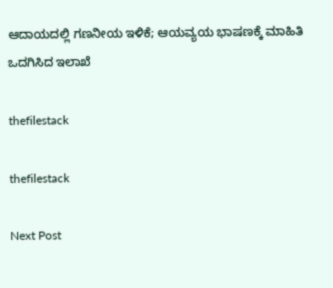ಆದಾಯದಲ್ಲಿ ಗಣನೀಯ ಇಳಿಕೆ; ಆಯವ್ಯಯ ಭಾಷಣಕ್ಕೆ ಮಾಹಿತಿ ಒದಗಿಸಿದ ಇಲಾಖೆ

thefilestack

thefilestack

Next Post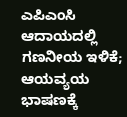ಎಪಿಎಂಸಿ ಆದಾಯದಲ್ಲಿ ಗಣನೀಯ ಇಳಿಕೆ; ಆಯವ್ಯಯ ಭಾಷಣಕ್ಕೆ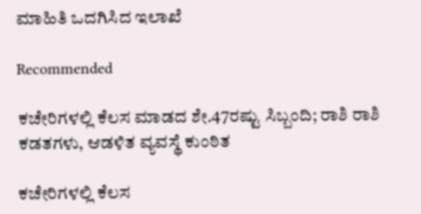ಮಾಹಿತಿ ಒದಗಿಸಿದ ಇಲಾಖೆ

Recommended

ಕಚೇರಿಗಳಲ್ಲಿ ಕೆಲಸ ಮಾಡದ ಶೇ.47ರಷ್ಟು ಸಿಬ್ಬಂದಿ; ರಾಶಿ ರಾಶಿ ಕಡತಗಳು, ಆಡಳಿತ ವ್ಯವಸ್ಥೆ ಕುಂಠಿತ

ಕಚೇರಿಗಳಲ್ಲಿ ಕೆಲಸ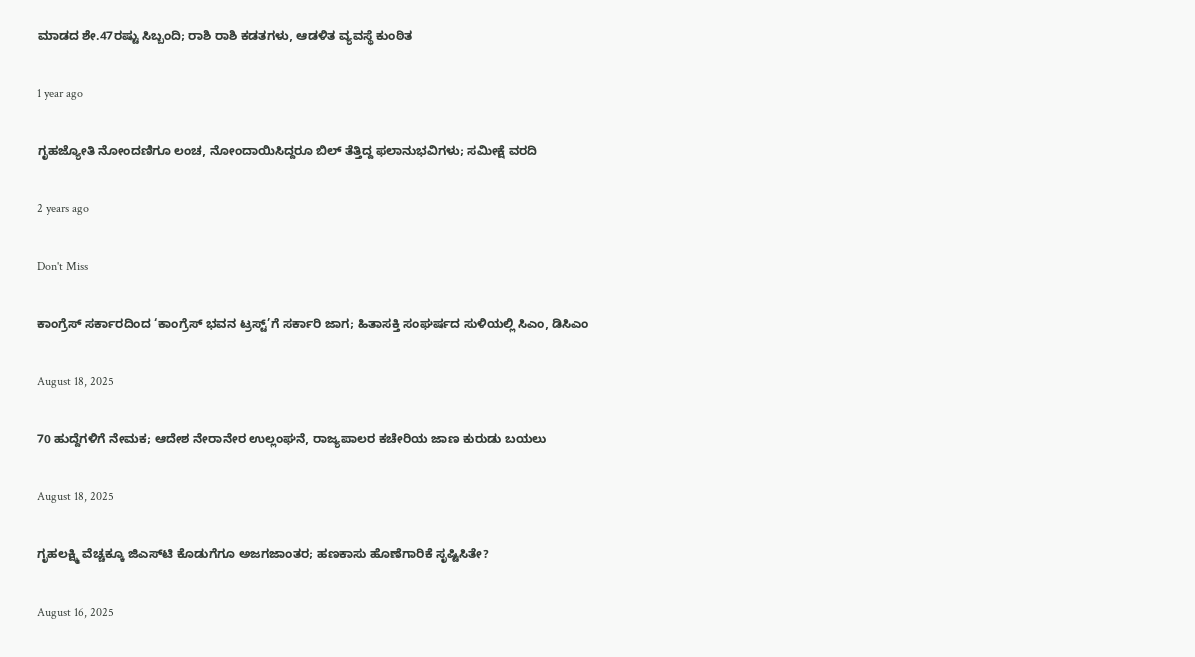ಮಾಡದ ಶೇ.47ರಷ್ಟು ಸಿಬ್ಬಂದಿ; ರಾಶಿ ರಾಶಿ ಕಡತಗಳು, ಆಡಳಿತ ವ್ಯವಸ್ಥೆ ಕುಂಠಿತ

1 year ago

ಗೃಹಜ್ಯೋತಿ ನೋಂದಣಿಗೂ ಲಂಚ, ನೋಂದಾಯಿಸಿದ್ದರೂ ಬಿಲ್‌ ತೆತ್ತಿದ್ದ ಫಲಾನುಭವಿಗಳು; ಸಮೀಕ್ಷೆ ವರದಿ

2 years ago

Don't Miss

ಕಾಂಗ್ರೆಸ್‌ ಸರ್ಕಾರದಿಂದ ‘ಕಾಂಗ್ರೆಸ್‌ ಭವನ ಟ್ರಸ್ಟ್‌’ಗೆ ಸರ್ಕಾರಿ ಜಾಗ; ಹಿತಾಸಕ್ತಿ ಸಂಘ‍ರ್ಷದ ಸುಳಿಯಲ್ಲಿ ಸಿಎಂ, ಡಿಸಿಎಂ

August 18, 2025

70 ಹುದ್ದೆಗಳಿಗೆ ನೇಮಕ; ಆದೇಶ ನೇರಾನೇರ ಉಲ್ಲಂಘನೆ, ರಾಜ್ಯಪಾಲರ ಕಚೇರಿಯ ಜಾಣ ಕುರುಡು ಬಯಲು

August 18, 2025

ಗೃಹಲಕ್ಷ್ಮಿ ವೆಚ್ಚಕ್ಕೂ ಜಿಎಸ್‌ಟಿ ಕೊಡುಗೆಗೂ ಅಜಗಜಾಂತರ; ಹಣಕಾಸು ಹೊಣೆಗಾರಿಕೆ ಸೃಷ್ಟಿಸಿತೇ?

August 16, 2025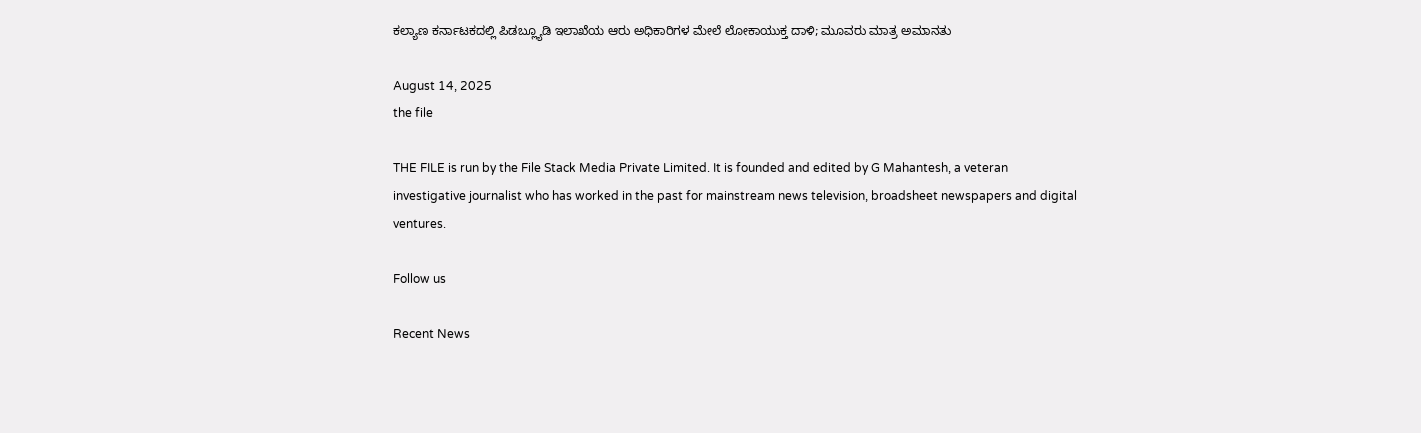ಕಲ್ಯಾಣ ಕರ್ನಾಟಕದಲ್ಲಿ ಪಿಡಬ್ಲ್ಯೂಡಿ ಇಲಾಖೆಯ ಆರು ಅಧಿಕಾರಿಗಳ ಮೇಲೆ ಲೋಕಾಯುಕ್ತ ದಾಳಿ; ಮೂವರು ಮಾತ್ರ ಅಮಾನತು

August 14, 2025
the file

THE FILE is run by the File Stack Media Private Limited. It is founded and edited by G Mahantesh, a veteran investigative journalist who has worked in the past for mainstream news television, broadsheet newspapers and digital ventures.

Follow us

Recent News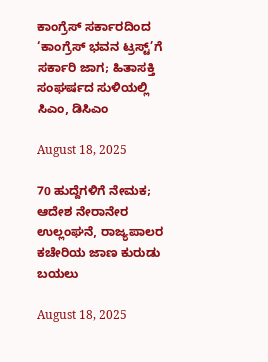ಕಾಂಗ್ರೆಸ್‌ ಸರ್ಕಾರದಿಂದ ‘ಕಾಂಗ್ರೆಸ್‌ ಭವನ ಟ್ರಸ್ಟ್‌’ಗೆ ಸರ್ಕಾರಿ ಜಾಗ; ಹಿತಾಸಕ್ತಿ ಸಂಘ‍ರ್ಷದ ಸುಳಿಯಲ್ಲಿ ಸಿಎಂ, ಡಿಸಿಎಂ

August 18, 2025

70 ಹುದ್ದೆಗಳಿಗೆ ನೇಮಕ; ಆದೇಶ ನೇರಾನೇರ ಉಲ್ಲಂಘನೆ, ರಾಜ್ಯಪಾಲರ ಕಚೇರಿಯ ಜಾಣ ಕುರುಡು ಬಯಲು

August 18, 2025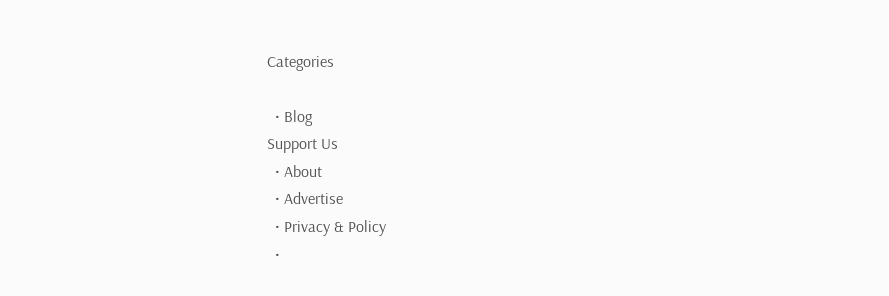Categories

  • Blog
Support Us
  • About
  • Advertise
  • Privacy & Policy
  •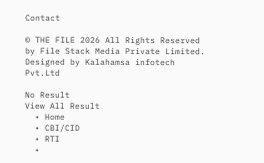Contact

© THE FILE 2026 All Rights Reserved by File Stack Media Private Limited. Designed by Kalahamsa infotech Pvt.Ltd

No Result
View All Result
  • Home
  • CBI/CID
  • RTI
  •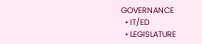GOVERNANCE
  • IT/ED
  • LEGISLATURE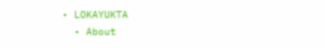• LOKAYUKTA
  • About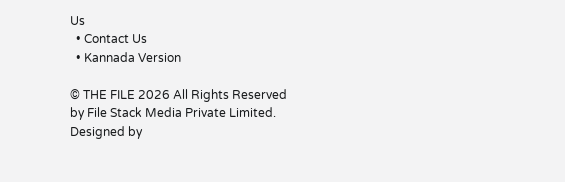Us
  • Contact Us
  • Kannada Version

© THE FILE 2026 All Rights Reserved by File Stack Media Private Limited. Designed by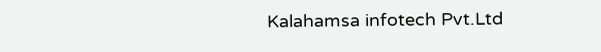Kalahamsa infotech Pvt.Ltd